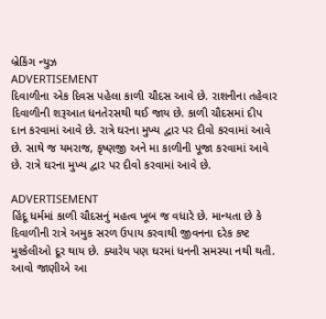બ્રેકિંગ ન્યુઝ
ADVERTISEMENT
દિવાળીના એક દિવસ પહેલા કાળી ચૌદસ આવે છે. રાશનીના તહેવાર દિવાળીની શરૂઆત ધનતેરસથી થઈ જાય છે. કાળી ચૌદસમાં દીપ દાન કરવામાં આવે છે. રાત્રે ઘરના મુખ્ય દ્વાર પર દીવો કરવામાં આવે છે. સાથે જ યમરાજ, કૃષ્ણજી અને મા કાળીની પૂજા કરવામાં આવે છે. રાત્રે ઘરના મુખ્ય દ્વાર પર દીવો કરવામાં આવે છે.

ADVERTISEMENT
હિંદૂ ધર્મમાં કાળી ચૌદસનું મહત્વ ખૂબ જ વધારે છે. માન્યતા છે કે દિવાળીની રાત્રે અમુક સરળ ઉપાય કરવાથી જીવનના દરેક કષ્ટ મુશ્કેલીઓ દૂર થાય છે. ક્યારેય પણ ઘરમાં ધનની સમસ્યા નથી થતી. આવો જાણીએ આ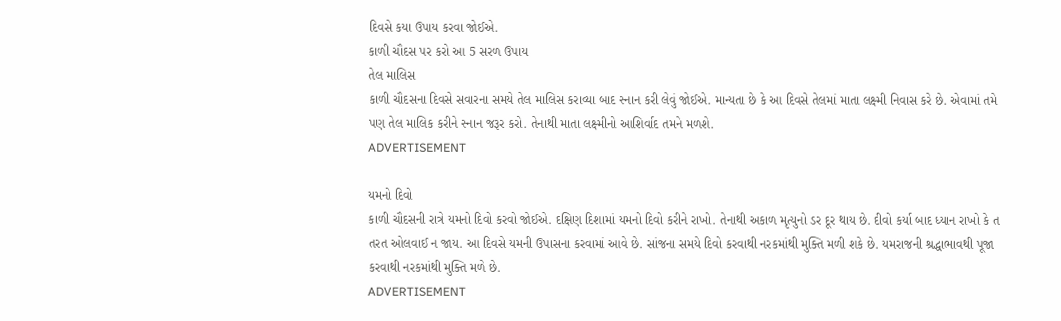દિવસે કયા ઉપાય કરવા જોઈએ.
કાળી ચૌદસ પર કરો આ 5 સરળ ઉપાય
તેલ માલિસ
કાળી ચૌદસના દિવસે સવારના સમયે તેલ માલિસ કરાવ્યા બાદ સ્નાન કરી લેવું જોઈએ. માન્યતા છે કે આ દિવસે તેલમાં માતા લક્ષ્મી નિવાસ કરે છે. એવામાં તમે પણ તેલ માલિક કરીને સ્નાન જરૂર કરો. તેનાથી માતા લક્ષ્મીનો આશિર્વાદ તમને મળશે.
ADVERTISEMENT

યમનો દિવો
કાળી ચૌદસની રાત્રે યમનો દિવો કરવો જોઈએ. દક્ષિણ દિશામાં યમનો દિવો કરીને રાખો. તેનાથી અકાળ મૃત્યુનો ડર દૂર થાય છે. દીવો કર્યા બાદ ધ્યાન રાખો કે ત તરત ઓલવાઈ ન જાય. આ દિવસે યમની ઉપાસના કરવામાં આવે છે. સાંજના સમયે દિવો કરવાથી નરકમાંથી મુક્તિ મળી શકે છે. યમરાજની શ્રદ્ધાભાવથી પૂજા કરવાથી નરકમાંથી મુક્તિ મળે છે.
ADVERTISEMENT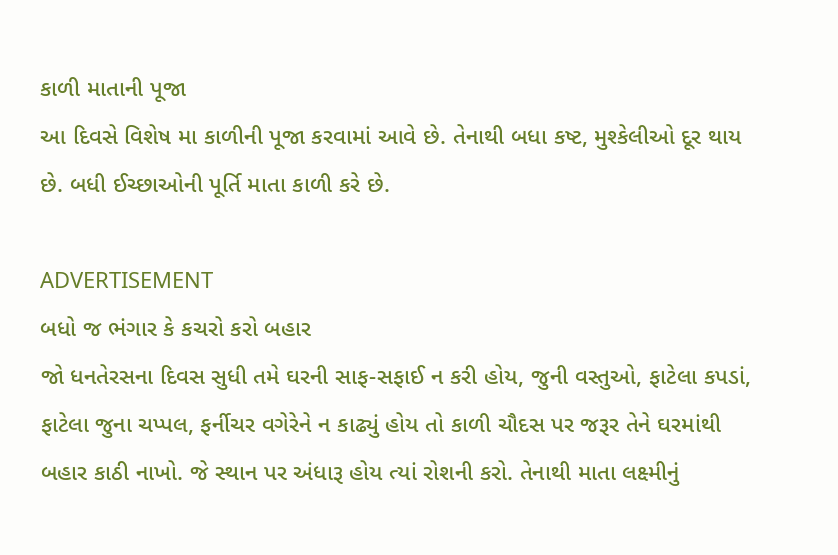કાળી માતાની પૂજા
આ દિવસે વિશેષ મા કાળીની પૂજા કરવામાં આવે છે. તેનાથી બધા કષ્ટ, મુશ્કેલીઓ દૂર થાય છે. બધી ઈચ્છાઓની પૂર્તિ માતા કાળી કરે છે.

ADVERTISEMENT
બધો જ ભંગાર કે કચરો કરો બહાર
જો ધનતેરસના દિવસ સુધી તમે ઘરની સાફ-સફાઈ ન કરી હોય, જુની વસ્તુઓ, ફાટેલા કપડાં, ફાટેલા જુના ચપ્પલ, ફર્નીચર વગેરેને ન કાઢ્યું હોય તો કાળી ચૌદસ પર જરૂર તેને ઘરમાંથી બહાર કાઠી નાખો. જે સ્થાન પર અંધારૂ હોય ત્યાં રોશની કરો. તેનાથી માતા લક્ષ્મીનું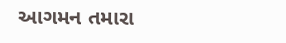આગમન તમારા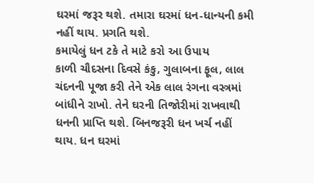ઘરમાં જરૂર થશે. તમારા ઘરમાં ધન-ધાન્યની કમી નહીં થાય. પ્રગતિ થશે.
કમાયેલું ધન ટકે તે માટે કરો આ ઉપાય
કાળી ચૌદસના દિવસે કંકુ, ગુલાબના ફૂલ, લાલ ચંદનની પૂજા કરી તેને એક લાલ રંગના વસ્ત્રમાં બાંધીને રાખો. તેને ઘરની તિજોરીમાં રાખવાથી ધનની પ્રાપ્તિ થશે. બિનજરૂરી ધન ખર્ચ નહીં થાય. ધન ઘરમાં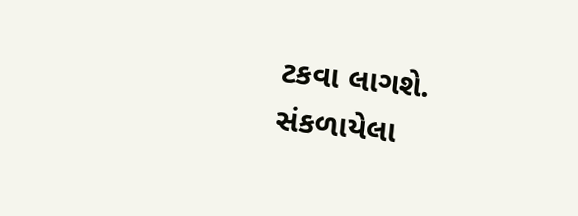ટકવા લાગશે.
સંકળાયેલા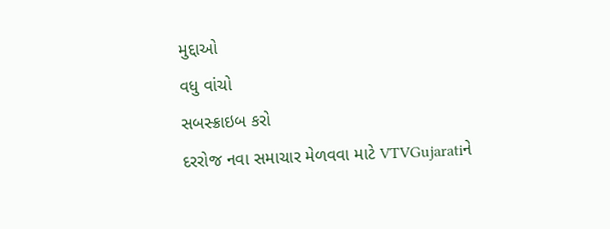મુદ્દાઓ
વધુ વાંચો
સબસ્ક્રાઇબ કરો
દરરોજ નવા સમાચાર મેળવવા માટે VTVGujaratiને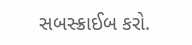સબસ્ક્રાઈબ કરો.